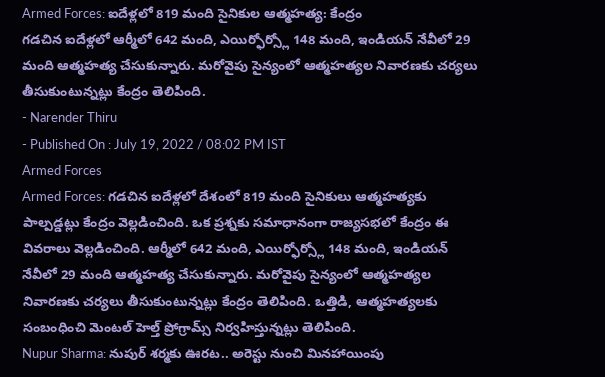Armed Forces: ఐదేళ్లలో 819 మంది సైనికుల ఆత్మహత్య: కేంద్రం
గడచిన ఐదేళ్లలో ఆర్మీలో 642 మంది, ఎయిర్ఫోర్స్లో 148 మంది, ఇండియన్ నేవీలో 29 మంది ఆత్మహత్య చేసుకున్నారు. మరోవైపు సైన్యంలో ఆత్మహత్యల నివారణకు చర్యలు తీసుకుంటున్నట్లు కేంద్రం తెలిపింది.
- Narender Thiru
- Published On : July 19, 2022 / 08:02 PM IST
Armed Forces
Armed Forces: గడచిన ఐదేళ్లలో దేశంలో 819 మంది సైనికులు ఆత్మహత్యకు పాల్పడ్డట్లు కేంద్రం వెల్లడించింది. ఒక ప్రశ్నకు సమాధానంగా రాజ్యసభలో కేంద్రం ఈ వివరాలు వెల్లడించింది. ఆర్మీలో 642 మంది, ఎయిర్ఫోర్స్లో 148 మంది, ఇండియన్ నేవీలో 29 మంది ఆత్మహత్య చేసుకున్నారు. మరోవైపు సైన్యంలో ఆత్మహత్యల నివారణకు చర్యలు తీసుకుంటున్నట్లు కేంద్రం తెలిపింది. ఒత్తిడి, ఆత్మహత్యలకు సంబంధించి మెంటల్ హెల్త్ ప్రోగ్రామ్స్ నిర్వహిస్తున్నట్లు తెలిపింది.
Nupur Sharma: నుపుర్ శర్మకు ఊరట.. అరెస్టు నుంచి మినహాయింపు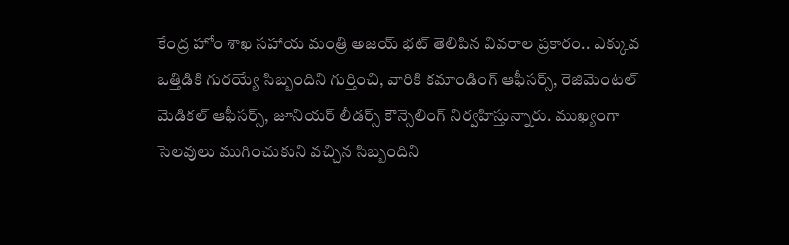కేంద్ర హోం శాఖ సహాయ మంత్రి అజయ్ భట్ తెలిపిన వివరాల ప్రకారం.. ఎక్కువ ఒత్తిడికి గురయ్యే సిబ్బందిని గుర్తించి, వారికి కమాండింగ్ ఆఫీసర్స్, రెజిమెంటల్ మెడికల్ ఆఫీసర్స్, జూనియర్ లీడర్స్ కౌన్సెలింగ్ నిర్వహిస్తున్నారు. ముఖ్యంగా సెలవులు ముగించుకుని వచ్చిన సిబ్బందిని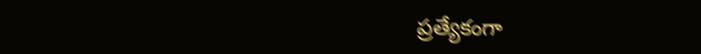ప్రత్యేకంగా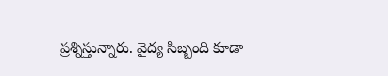ప్రశ్నిస్తున్నారు. వైద్య సిబ్బంది కూడా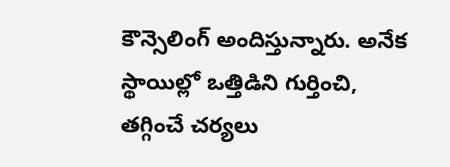కౌన్సెలింగ్ అందిస్తున్నారు. అనేక స్థాయిల్లో ఒత్తిడిని గుర్తించి, తగ్గించే చర్యలు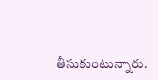తీసుకుంటున్నారు.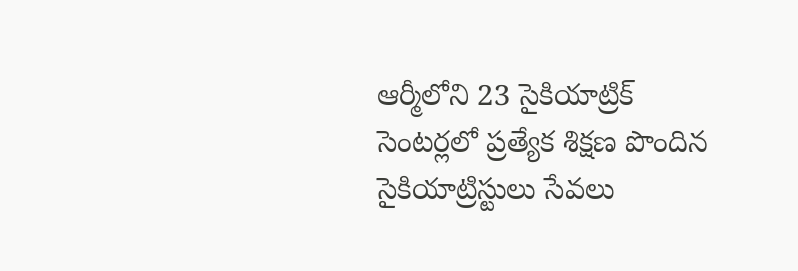ఆర్మీలోని 23 సైకియాట్రిక్ సెంటర్లలో ప్రత్యేక శిక్షణ పొందిన సైకియాట్రిస్టులు సేవలు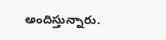అందిస్తున్నారు.